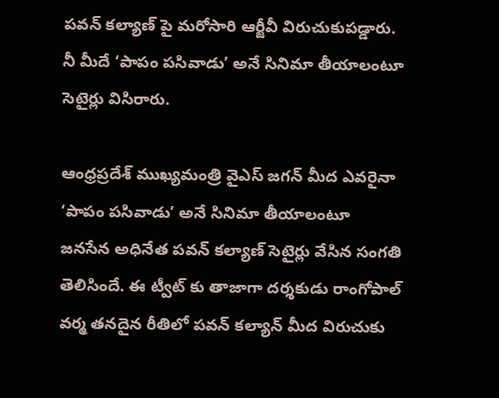పవన్ కల్యాణ్ పై మరోసారి ఆర్జీవీ విరుచుకుపడ్డారు. నీ మీదే ‘పాపం పసివాడు’ అనే సినిమా తీయాలంటూ సెటైర్లు విసిరారు.

ఆంధ్రప్రదేశ్ ముఖ్యమంత్రి వైఎస్ జగన్ మీద ఎవరైనా ‘పాపం పసివాడు’ అనే సినిమా తీయాలంటూ జనసేన అధినేత పవన్ కల్యాణ్ సెటైర్లు వేసిన సంగతి తెలిసిందే. ఈ ట్వీట్ కు తాజాగా దర్శకుడు రాంగోపాల్ వర్మ తనదైన రీతిలో పవన్ కల్యాన్ మీద విరుచుకు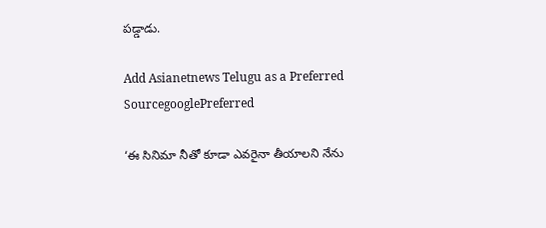పడ్డాడు.

Add Asianetnews Telugu as a Preferred SourcegooglePreferred

‘ఈ సినిమా నీతో కూడా ఎవరైనా తీయాలని నేను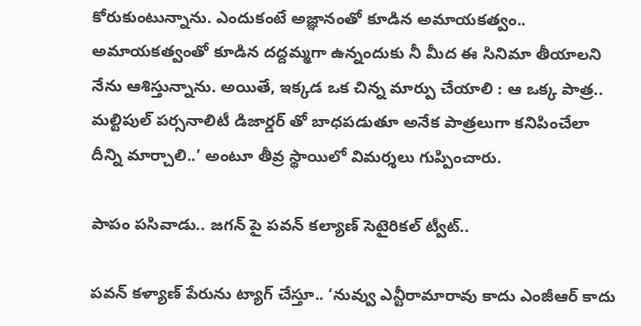కోరుకుంటున్నాను. ఎందుకంటే అజ్ఞానంతో కూడిన అమాయకత్వం.. అమాయకత్వంతో కూడిన దద్దమ్మగా ఉన్నందుకు నీ మీద ఈ సినిమా తీయాలని నేను ఆశిస్తున్నాను. అయితే, ఇక్కడ ఒక చిన్న మార్పు చేయాలి : ఆ ఒక్క పాత్ర.. మల్టిపుల్ పర్సనాలిటీ డిజార్డర్ తో బాధపడుతూ అనేక పాత్రలుగా కనిపించేలా దీన్ని మార్చాలి..’ అంటూ తీవ్ర స్థాయిలో విమర్శలు గుప్పించారు.

పాపం పసివాడు.. జగన్ పై పవన్ కల్యాణ్ సెటైరికల్ ట్వీట్..

పవన్ కళ్యాణ్ పేరును ట్యాగ్ చేస్తూ.. ‘నువ్వు ఎన్టీరామారావు కాదు ఎంజీఆర్ కాదు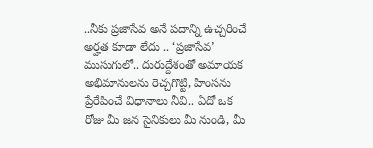..నీకు ప్రజాసేవ అనే పదాన్ని ఉచ్చరించే అర్హత కూడా లేదు .. ‘ప్రజాసేవ’ ముసుగులో.. దురుద్దేశంతో అమాయక అభిమానులను రెచ్చగొట్టి, హింసను ప్రేరేపించే విధానాలు నీవి.. ఏదో ఒక రోజు మీ జన సైనికులు మీ నుండి, మీ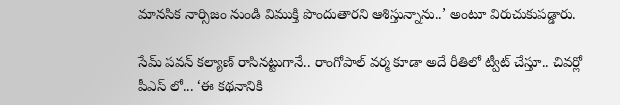మానసిక నార్సిజం నుండి విముక్తి పొందుతారని ఆశిస్తున్నాను..’ అంటూ విరుచుకుపడ్డారు.

సేమ్ పవన్ కల్యాణ్ రాసినట్టుగానే.. రాంగోపాల్ వర్మ కూడా అదే రీతిలో ట్వీట్ చేస్తూ.. చివర్లో పీఎస్ లో... ‘ఈ కథనానికి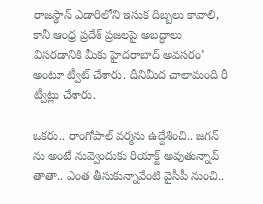రాజస్థాన్ ఎడారిలోని ఇసుక దిబ్బలు కావాలి, కానీ ఆంధ్ర ప్రదేశ్ ప్రజలపై అబద్ధాలు విసరడానికి మీకు హైదరాబాద్ అవసరం’ అంటూ ట్వీట్ చేశారు. దీనిమీద చాలామంది రీ ట్వీట్లు చేశారు.

ఒకరు.. రాంగోపాల్ వర్మను ఉద్దేశించి.. జగన్ ను అంటే నువ్వెందుకు రియాక్ట్ అవుతున్నావ్ తాతా.. ఎంత తీసుకున్నావేంటి వైసీపీ నుంచి..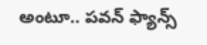అంటూ.. పవన్ ఫ్యాన్స్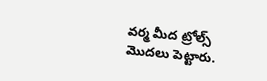వర్మ మీద ట్రోల్స్ మొదలు పెట్టారు.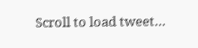Scroll to load tweet…